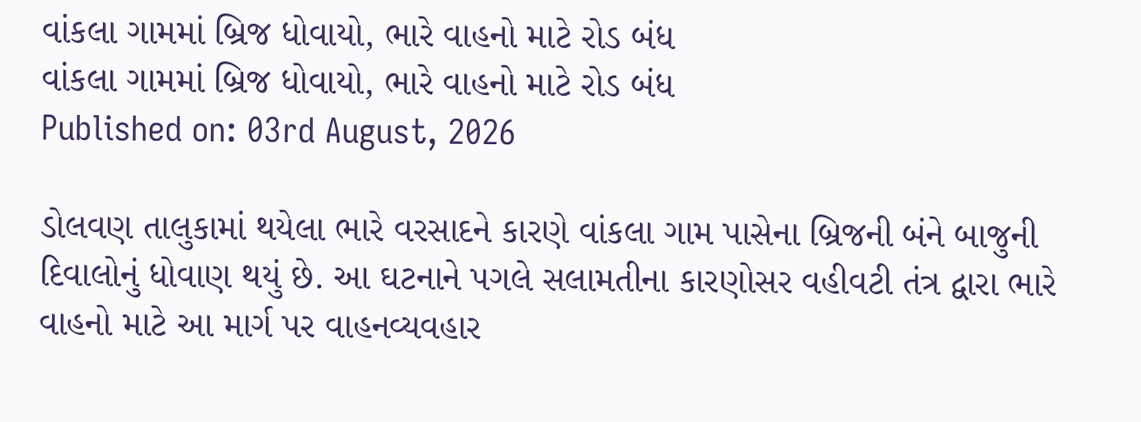વાંકલા ગામમાં બ્રિજ ધોવાયો, ભારે વાહનો માટે રોડ બંધ
વાંકલા ગામમાં બ્રિજ ધોવાયો, ભારે વાહનો માટે રોડ બંધ
Published on: 03rd August, 2026

ડોલવણ તાલુકામાં થયેલા ભારે વરસાદને કારણે વાંકલા ગામ પાસેના બ્રિજની બંને બાજુની દિવાલોનું ધોવાણ થયું છે. આ ઘટનાને પગલે સલામતીના કારણોસર વહીવટી તંત્ર દ્વારા ભારે વાહનો માટે આ માર્ગ પર વાહનવ્યવહાર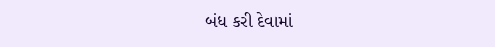બંધ કરી દેવામાં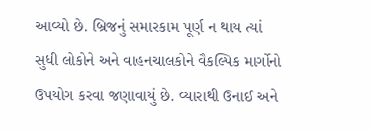આવ્યો છે. બ્રિજનું સમારકામ પૂર્ણ ન થાય ત્યાં સુધી લોકોને અને વાહનચાલકોને વૈકલ્પિક માર્ગોનો ઉપયોગ કરવા જણાવાયું છે. વ્યારાથી ઉનાઈ અને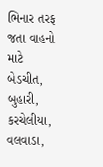ભિનાર તરફ જતા વાહનો માટે બેડચીત, બુહારી, કરચેલીયા, વલવાડા,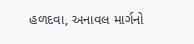હળદવા, અનાવલ માર્ગનો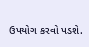ઉપયોગ કરવો પડશે.